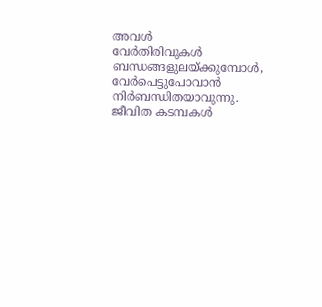അവൾ
വേർതിരിവുകൾ ബന്ധങ്ങളുലയ്ക്കുമ്പോൾ, വേർപെട്ടുപോവാൻ നിർബന്ധിതയാവുന്നു. ജീവിത കടമ്പകൾ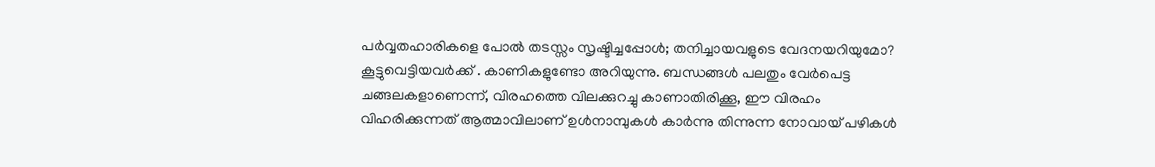പർവ്വതഹാരികളെ പോൽ തടസ്സം സൃഷ്ടിച്ചപ്പോൾ; തനിച്ചായവളുടെ വേദനയറിയുമോ? കൂട്ടുവെട്ടിയവർക്ക് . കാണികളുണ്ടോ അറിയുന്നു. ബന്ധങ്ങൾ പലതും വേർപെട്ട ചങ്ങലകളാണെന്ന്, വിരഹത്തെ വിലക്കുറച്ചു കാണാതിരിക്കൂ, ഈ വിരഹം വിഹരിക്കുന്നത് ആത്മാവിലാണ് ഉൾനാമ്പുകൾ കാർന്നു തിന്നുന്ന നോവായ് പഴികൾ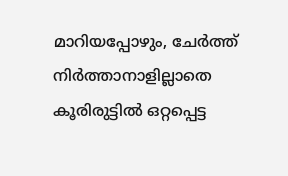മാറിയപ്പോഴും, ചേർത്ത് നിർത്താനാളില്ലാതെ കൂരിരുട്ടിൽ ഒറ്റപ്പെട്ട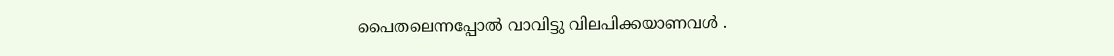പൈതലെന്നപ്പോൽ വാവിട്ടു വിലപിക്കയാണവൾ .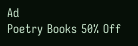Ad
Poetry Books 50% Off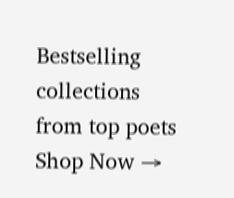Bestselling collections from top poets
Shop Now →